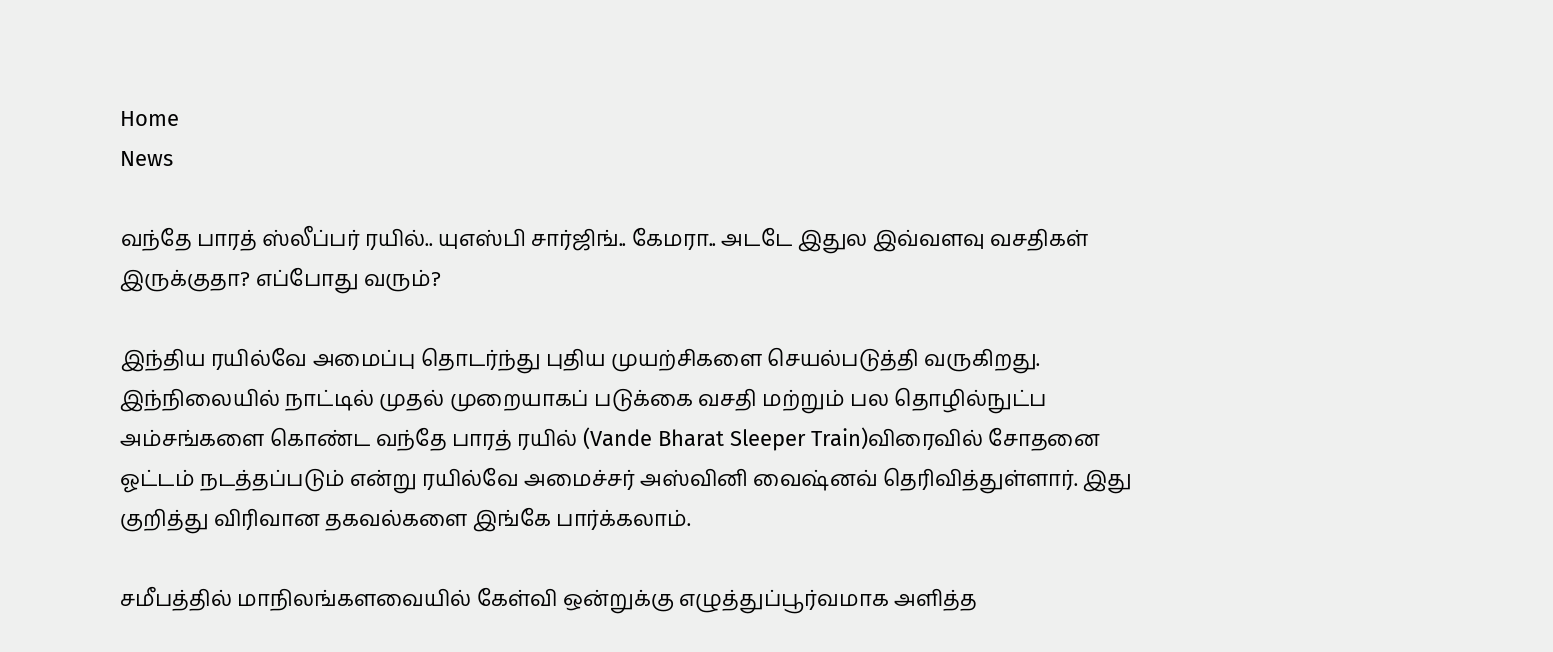Home
News

வந்தே பாரத் ஸ்லீப்பர் ரயில்.. யுஎஸ்பி சார்ஜிங்.. கேமரா.. அடடே இதுல இவ்வளவு வசதிகள் இருக்குதா? எப்போது வரும்?

இந்திய ரயில்வே அமைப்பு தொடர்ந்து புதிய முயற்சிகளை செயல்படுத்தி வருகிறது. இந்நிலையில் நாட்டில் முதல் முறையாகப் படுக்கை வசதி மற்றும் பல தொழில்நுட்ப அம்சங்களை கொண்ட வந்தே பாரத் ரயில் (Vande Bharat Sleeper Train)விரைவில் சோதனை ஓட்டம் நடத்தப்படும் என்று ரயில்வே அமைச்சர் அஸ்வினி வைஷ்னவ் தெரிவித்துள்ளார். இது குறித்து விரிவான தகவல்களை இங்கே பார்க்கலாம்.

சமீபத்தில் மாநிலங்களவையில் கேள்வி ஒன்றுக்கு எழுத்துப்பூர்வமாக அளித்த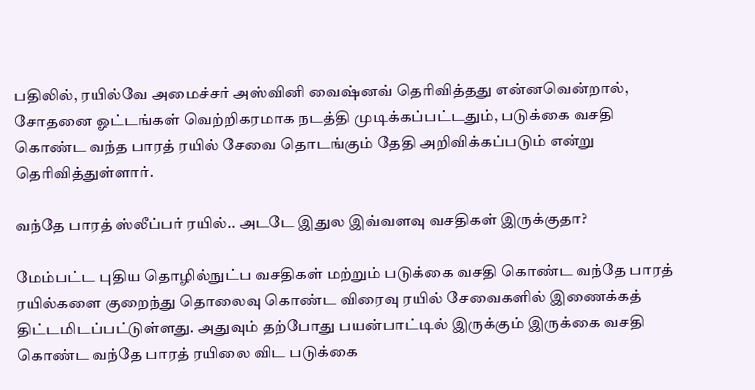பதிலில், ரயில்வே அமைச்சர் அஸ்வினி வைஷ்னவ் தெரிவித்தது என்னவென்றால், சோதனை ஓட்டங்கள் வெற்றிகரமாக நடத்தி முடிக்கப்பட்டதும், படுக்கை வசதி கொண்ட வந்த பாரத் ரயில் சேவை தொடங்கும் தேதி அறிவிக்கப்படும் என்று தெரிவித்துள்ளார்.

வந்தே பாரத் ஸ்லீப்பர் ரயில்.. அடடே இதுல இவ்வளவு வசதிகள் இருக்குதா?

மேம்பட்ட புதிய தொழில்நுட்ப வசதிகள் மற்றும் படுக்கை வசதி கொண்ட வந்தே பாரத் ரயில்களை குறைந்து தொலைவு கொண்ட விரைவு ரயில் சேவைகளில் இணைக்கத் திட்டமிடப்பட்டுள்ளது. அதுவும் தற்போது பயன்பாட்டில் இருக்கும் இருக்கை வசதி கொண்ட வந்தே பாரத் ரயிலை விட படுக்கை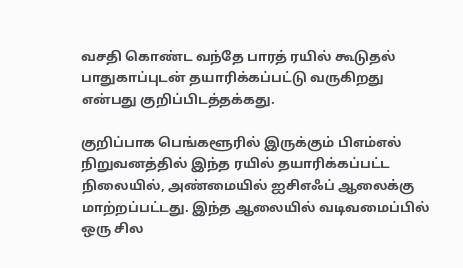வசதி கொண்ட வந்தே பாரத் ரயில் கூடுதல் பாதுகாப்புடன் தயாரிக்கப்பட்டு வருகிறது என்பது குறிப்பிடத்தக்கது.

குறிப்பாக பெங்களூரில் இருக்கும் பிஎம்எல் நிறுவனத்தில் இந்த ரயில் தயாரிக்கப்பட்ட நிலையில், அண்மையில் ஐசிஎஃப் ஆலைக்கு மாற்றப்பட்டது. இந்த ஆலையில் வடிவமைப்பில் ஒரு சில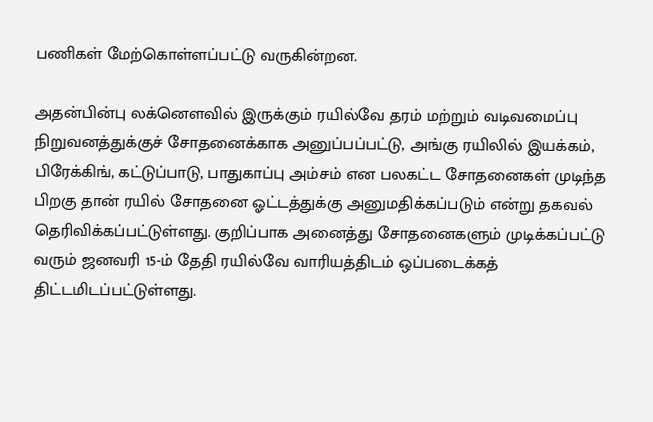பணிகள் மேற்கொள்ளப்பட்டு வருகின்றன.

அதன்பின்பு லக்னௌவில் இருக்கும் ரயில்வே தரம் மற்றும் வடிவமைப்பு நிறுவனத்துக்குச் சோதனைக்காக அனுப்பப்பட்டு, அங்கு ரயிலில் இயக்கம், பிரேக்கிங், கட்டுப்பாடு, பாதுகாப்பு அம்சம் என பலகட்ட சோதனைகள் முடிந்த பிறகு தான் ரயில் சோதனை ஓட்டத்துக்கு அனுமதிக்கப்படும் என்று தகவல் தெரிவிக்கப்பட்டுள்ளது. குறிப்பாக அனைத்து சோதனைகளும் முடிக்கப்பட்டு வரும் ஜனவரி 15-ம் தேதி ரயில்வே வாரியத்திடம் ஒப்படைக்கத் திட்டமிடப்பட்டுள்ளது.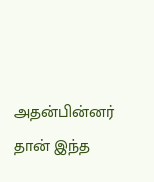அதன்பின்னர் தான் இந்த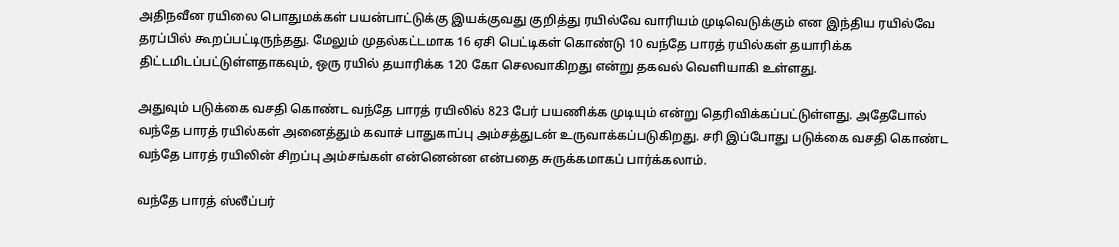அதிநவீன ரயிலை பொதுமக்கள் பயன்பாட்டுக்கு இயக்குவது குறித்து ரயில்வே வாரியம் முடிவெடுக்கும் என இந்திய ரயில்வே தரப்பில் கூறப்பட்டிருந்தது. மேலும் முதல்கட்டமாக 16 ஏசி பெட்டிகள் கொண்டு 10 வந்தே பாரத் ரயில்கள் தயாரிக்க திட்டமிடப்பட்டுள்ளதாகவும், ஒரு ரயில் தயாரிக்க 120 கோ செலவாகிறது என்று தகவல் வெளியாகி உள்ளது.

அதுவும் படுக்கை வசதி கொண்ட வந்தே பாரத் ரயிலில் 823 பேர் பயணிக்க முடியும் என்று தெரிவிக்கப்பட்டுள்ளது. அதேபோல் வந்தே பாரத் ரயில்கள் அனைத்தும் கவாச் பாதுகாப்பு அம்சத்துடன் உருவாக்கப்படுகிறது. சரி இப்போது படுக்கை வசதி கொண்ட வந்தே பாரத் ரயிலின் சிறப்பு அம்சங்கள் என்னென்ன என்பதை சுருக்கமாகப் பார்க்கலாம்.

வந்தே பாரத் ஸ்லீப்பர்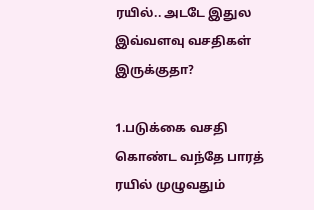ரயில்.. அடடே இதுல இவ்வளவு வசதிகள் இருக்குதா?

1.படுக்கை வசதி கொண்ட வந்தே பாரத் ரயில் முழுவதும்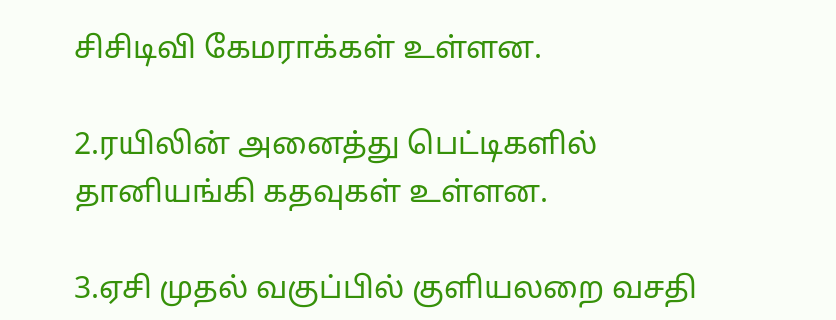சிசிடிவி கேமராக்கள் உள்ளன.

2.ரயிலின் அனைத்து பெட்டிகளில் தானியங்கி கதவுகள் உள்ளன.

3.ஏசி முதல் வகுப்பில் குளியலறை வசதி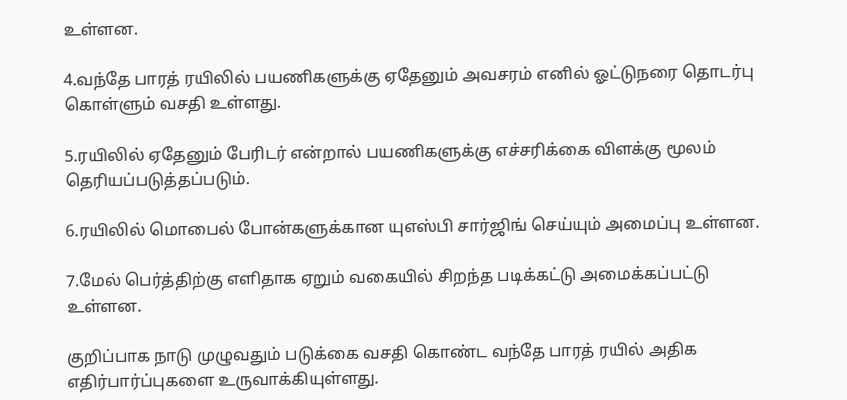உள்ளன.

4.வந்தே பாரத் ரயிலில் பயணிகளுக்கு ஏதேனும் அவசரம் எனில் ஓட்டுநரை தொடர்பு கொள்ளும் வசதி உள்ளது.

5.ரயிலில் ஏதேனும் பேரிடர் என்றால் பயணிகளுக்கு எச்சரிக்கை விளக்கு மூலம் தெரியப்படுத்தப்படும்.

6.ரயிலில் மொபைல் போன்களுக்கான யுஎஸ்பி சார்ஜிங் செய்யும் அமைப்பு உள்ளன.

7.மேல் பெர்த்திற்கு எளிதாக ஏறும் வகையில் சிறந்த படிக்கட்டு அமைக்கப்பட்டு உள்ளன.

குறிப்பாக நாடு முழுவதும் படுக்கை வசதி கொண்ட வந்தே பாரத் ரயில் அதிக எதிர்பார்ப்புகளை உருவாக்கியுள்ளது.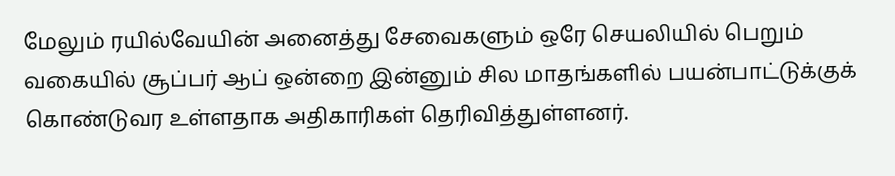மேலும் ரயில்வேயின் அனைத்து சேவைகளும் ஒரே செயலியில் பெறும் வகையில் சூப்பர் ஆப் ஒன்றை இன்னும் சில மாதங்களில் பயன்பாட்டுக்குக் கொண்டுவர உள்ளதாக அதிகாரிகள் தெரிவித்துள்ளனர்.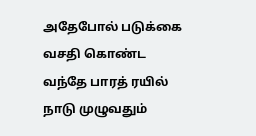அதேபோல் படுக்கை வசதி கொண்ட வந்தே பாரத் ரயில் நாடு முழுவதும்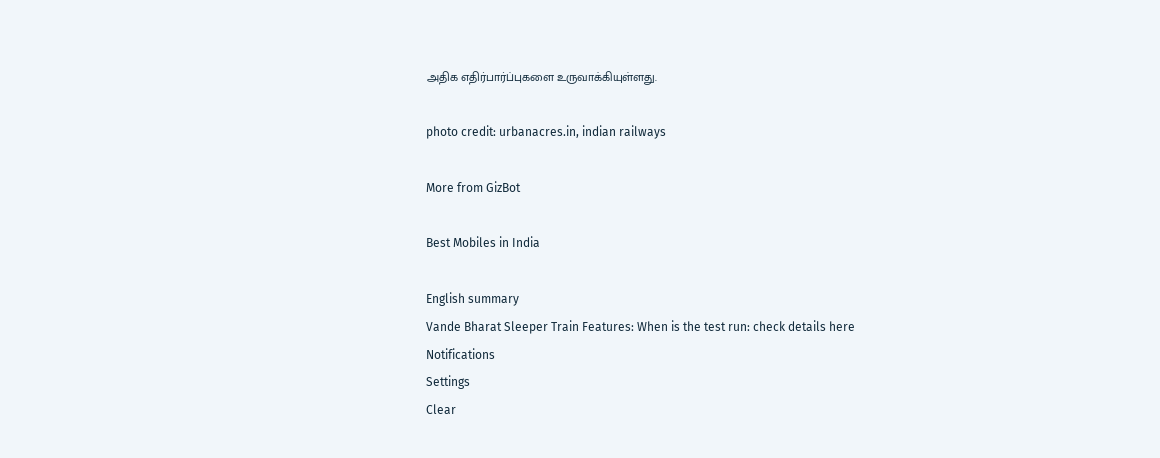அதிக எதிர்பார்ப்புகளை உருவாக்கியுள்ளது.

photo credit: urbanacres.in, indian railways

More from GizBot

Best Mobiles in India

English summary
Vande Bharat Sleeper Train Features: When is the test run: check details here
Notifications
Settings
Clear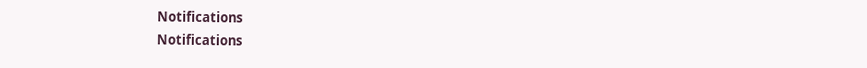Notifications
Notifications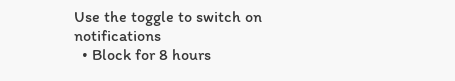Use the toggle to switch on notifications
  • Block for 8 hours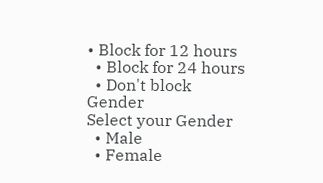• Block for 12 hours
  • Block for 24 hours
  • Don't block
Gender
Select your Gender
  • Male
  • Female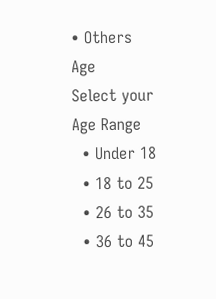• Others
Age
Select your Age Range
  • Under 18
  • 18 to 25
  • 26 to 35
  • 36 to 45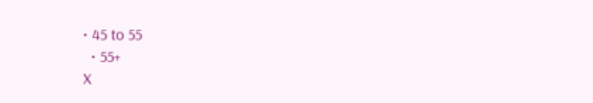• 45 to 55
  • 55+
X